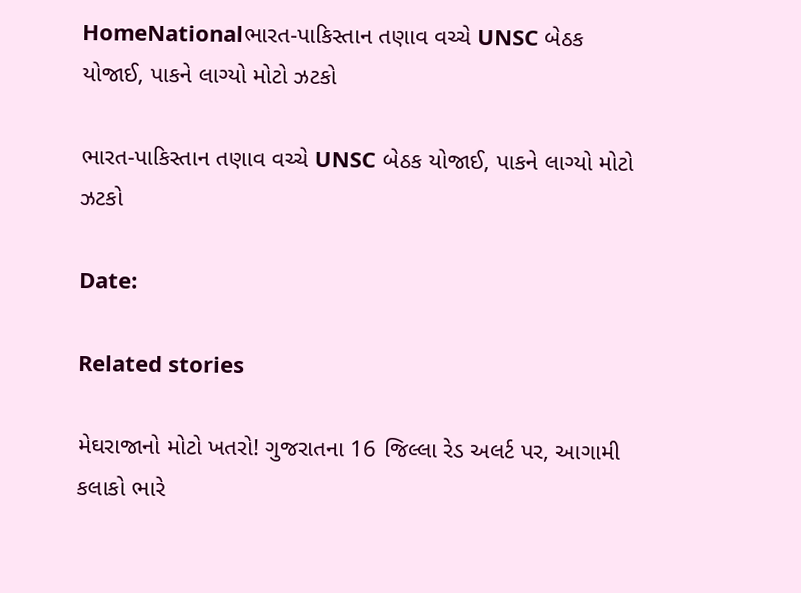HomeNationalભારત-પાકિસ્તાન તણાવ વચ્ચે UNSC બેઠક યોજાઈ, પાકને લાગ્યો મોટો ઝટકો

ભારત-પાકિસ્તાન તણાવ વચ્ચે UNSC બેઠક યોજાઈ, પાકને લાગ્યો મોટો ઝટકો

Date:

Related stories

મેઘરાજાનો મોટો ખતરો! ગુજરાતના 16 જિલ્લા રેડ અલર્ટ પર, આગામી કલાકો ભારે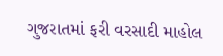ગુજરાતમાં ફરી વરસાદી માહોલ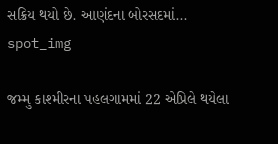સક્રિય થયો છે. આણંદના બોરસદમાં...
spot_img

જમ્મુ કાશ્મીરના પહલગામમાં 22 એપ્રિલે થયેલા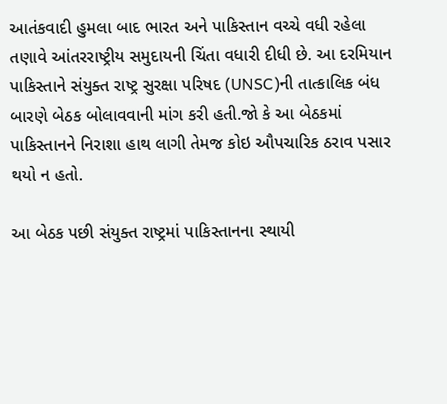આતંકવાદી હુમલા બાદ ભારત અને પાકિસ્તાન વચ્ચે વધી રહેલા તણાવે આંતરરાષ્ટ્રીય સમુદાયની ચિંતા વધારી દીધી છે. આ દરમિયાન પાકિસ્તાને સંયુક્ત રાષ્ટ્ર સુરક્ષા પરિષદ (UNSC)ની તાત્કાલિક બંધ બારણે બેઠક બોલાવવાની માંગ કરી હતી.જો કે આ બેઠકમાં પાકિસ્તાનને નિરાશા હાથ લાગી તેમજ કોઇ ઔપચારિક ઠરાવ પસાર થયો ન હતો.

આ બેઠક પછી સંયુક્ત રાષ્ટ્રમાં પાકિસ્તાનના સ્થાયી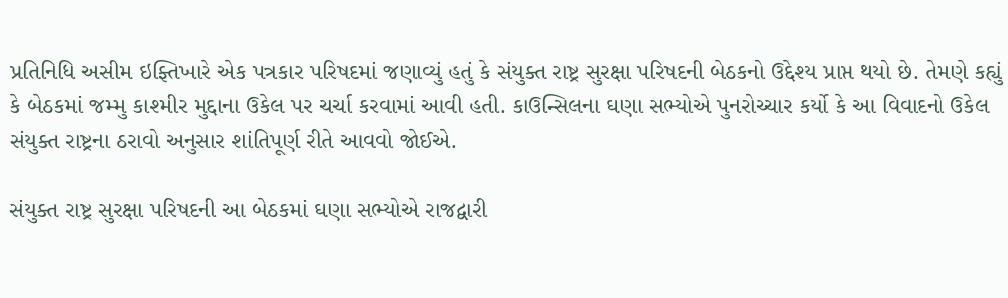પ્રતિનિધિ અસીમ ઇફ્તિખારે એક પત્રકાર પરિષદમાં જણાવ્યું હતું કે સંયુક્ત રાષ્ટ્ર સુરક્ષા પરિષદની બેઠકનો ઉદ્દેશ્ય પ્રાપ્ત થયો છે. તેમણે કહ્યું કે બેઠકમાં જમ્મુ કાશ્મીર મુદ્દાના ઉકેલ પર ચર્ચા કરવામાં આવી હતી. કાઉન્સિલના ઘણા સભ્યોએ પુનરોચ્ચાર કર્યો કે આ વિવાદનો ઉકેલ સંયુક્ત રાષ્ટ્રના ઠરાવો અનુસાર શાંતિપૂર્ણ રીતે આવવો જોઈએ.

સંયુક્ત રાષ્ટ્ર સુરક્ષા પરિષદની આ બેઠકમાં ઘણા સભ્યોએ રાજદ્વારી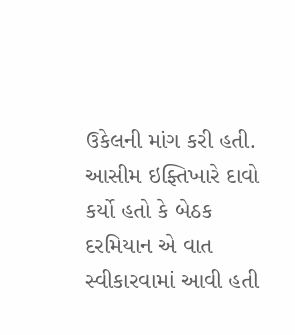ઉકેલની માંગ કરી હતી. આસીમ ઇફ્તિખારે દાવો કર્યો હતો કે બેઠક દરમિયાન એ વાત સ્વીકારવામાં આવી હતી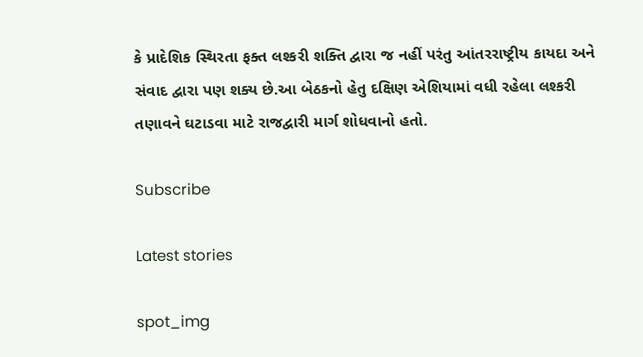કે પ્રાદેશિક સ્થિરતા ફક્ત લશ્કરી શક્તિ દ્વારા જ નહીં પરંતુ આંતરરાષ્ટ્રીય કાયદા અને સંવાદ દ્વારા પણ શક્ય છે.આ બેઠકનો હેતુ દક્ષિણ એશિયામાં વધી રહેલા લશ્કરી તણાવને ઘટાડવા માટે રાજદ્વારી માર્ગ શોધવાનો હતો.

Subscribe

Latest stories

spot_img